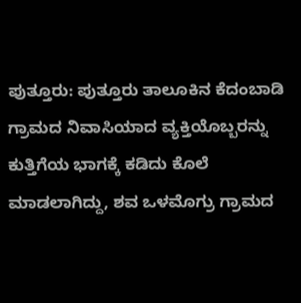ಪುತ್ತೂರು: ಪುತ್ತೂರು ತಾಲೂಕಿನ ಕೆದಂಬಾಡಿ ಗ್ರಾಮದ ನಿವಾಸಿಯಾದ ವ್ಯಕ್ತಿಯೊಬ್ಬರನ್ನು ಕುತ್ತಿಗೆಯ ಭಾಗಕ್ಕೆ ಕಡಿದು ಕೊಲೆ ಮಾಡಲಾಗಿದ್ದು, ಶವ ಒಳಮೊಗ್ರು ಗ್ರಾಮದ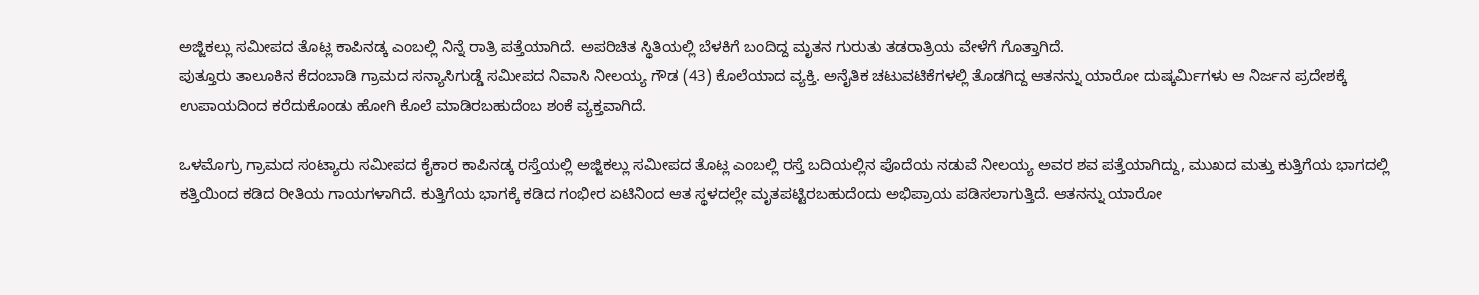ಅಜ್ಜಿಕಲ್ಲು ಸಮೀಪದ ತೊಟ್ಲ ಕಾಪಿನಡ್ಕ ಎಂಬಲ್ಲಿ ನಿನ್ನೆ ರಾತ್ರಿ ಪತ್ತೆಯಾಗಿದೆ. ಅಪರಿಚಿತ ಸ್ಥಿತಿಯಲ್ಲಿ ಬೆಳಕಿಗೆ ಬಂದಿದ್ದ ಮೃತನ ಗುರುತು ತಡರಾತ್ರಿಯ ವೇಳೆಗೆ ಗೊತ್ತಾಗಿದೆ.
ಪುತ್ತೂರು ತಾಲೂಕಿನ ಕೆದಂಬಾಡಿ ಗ್ರಾಮದ ಸನ್ಯಾಸಿಗುಡ್ಡೆ ಸಮೀಪದ ನಿವಾಸಿ ನೀಲಯ್ಯ ಗೌಡ (43) ಕೊಲೆಯಾದ ವ್ಯಕ್ತಿ. ಅನೈತಿಕ ಚಟುವಟಿಕೆಗಳಲ್ಲಿ ತೊಡಗಿದ್ದ ಆತನನ್ನು ಯಾರೋ ದುಷ್ಕರ್ಮಿಗಳು ಆ ನಿರ್ಜನ ಪ್ರದೇಶಕ್ಕೆ ಉಪಾಯದಿಂದ ಕರೆದುಕೊಂಡು ಹೋಗಿ ಕೊಲೆ ಮಾಡಿರಬಹುದೆಂಬ ಶಂಕೆ ವ್ಯಕ್ತವಾಗಿದೆ.

ಒಳಮೊಗ್ರು ಗ್ರಾಮದ ಸಂಟ್ಯಾರು ಸಮೀಪದ ಕೈಕಾರ ಕಾಪಿನಡ್ಕ ರಸ್ತೆಯಲ್ಲಿ ಅಜ್ಜಿಕಲ್ಲು ಸಮೀಪದ ತೊಟ್ಲ ಎಂಬಲ್ಲಿ ರಸ್ತೆ ಬದಿಯಲ್ಲಿನ ಪೊದೆಯ ನಡುವೆ ನೀಲಯ್ಯ ಅವರ ಶವ ಪತ್ತೆಯಾಗಿದ್ದು, ಮುಖದ ಮತ್ತು ಕುತ್ತಿಗೆಯ ಭಾಗದಲ್ಲಿ ಕತ್ತಿಯಿಂದ ಕಡಿದ ರೀತಿಯ ಗಾಯಗಳಾಗಿದೆ. ಕುತ್ತಿಗೆಯ ಭಾಗಕ್ಕೆ ಕಡಿದ ಗಂಭೀರ ಏಟಿನಿಂದ ಆತ ಸ್ಥಳದಲ್ಲೇ ಮೃತಪಟ್ಟಿರಬಹುದೆಂದು ಅಭಿಪ್ರಾಯ ಪಡಿಸಲಾಗುತ್ತಿದೆ. ಆತನನ್ನು ಯಾರೋ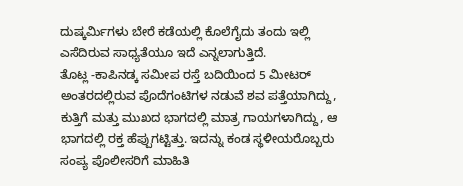ದುಷ್ಕರ್ಮಿಗಳು ಬೇರೆ ಕಡೆಯಲ್ಲಿ ಕೊಲೆಗೈದು ತಂದು ಇಲ್ಲಿ ಎಸೆದಿರುವ ಸಾಧ್ಯತೆಯೂ ಇದೆ ಎನ್ನಲಾಗುತ್ತಿದೆ.
ತೊಟ್ಲ -ಕಾಪಿನಡ್ಕ ಸಮೀಪ ರಸ್ತೆ ಬದಿಯಿಂದ 5 ಮೀಟರ್ ಅಂತರದಲ್ಲಿರುವ ಪೊದೆಗಂಟಿಗಳ ನಡುವೆ ಶವ ಪತ್ತೆಯಾಗಿದ್ದು, ಕುತ್ತಿಗೆ ಮತ್ತು ಮುಖದ ಭಾಗದಲ್ಲಿ ಮಾತ್ರ ಗಾಯಗಳಾಗಿದ್ದು, ಆ ಭಾಗದಲ್ಲಿ ರಕ್ತ ಹೆಪ್ಪುಗಟ್ಟಿತ್ತು. ಇದನ್ನು ಕಂಡ ಸ್ಥಳೀಯರೊಬ್ಬರು ಸಂಪ್ಯ ಪೊಲೀಸರಿಗೆ ಮಾಹಿತಿ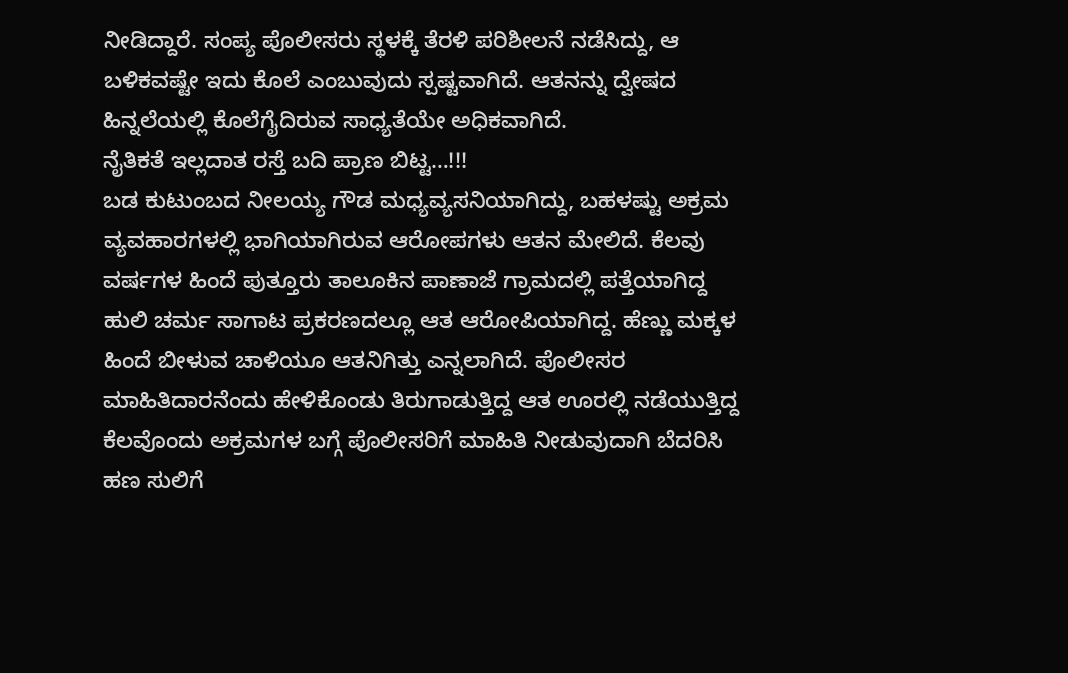ನೀಡಿದ್ದಾರೆ. ಸಂಪ್ಯ ಪೊಲೀಸರು ಸ್ಥಳಕ್ಕೆ ತೆರಳಿ ಪರಿಶೀಲನೆ ನಡೆಸಿದ್ದು, ಆ ಬಳಿಕವಷ್ಟೇ ಇದು ಕೊಲೆ ಎಂಬುವುದು ಸ್ಪಷ್ಟವಾಗಿದೆ. ಆತನನ್ನು ದ್ವೇಷದ ಹಿನ್ನಲೆಯಲ್ಲಿ ಕೊಲೆಗೈದಿರುವ ಸಾಧ್ಯತೆಯೇ ಅಧಿಕವಾಗಿದೆ.
ನೈತಿಕತೆ ಇಲ್ಲದಾತ ರಸ್ತೆ ಬದಿ ಪ್ರಾಣ ಬಿಟ್ಟ…!!!
ಬಡ ಕುಟುಂಬದ ನೀಲಯ್ಯ ಗೌಡ ಮಧ್ಯವ್ಯಸನಿಯಾಗಿದ್ದು, ಬಹಳಷ್ಟು ಅಕ್ರಮ ವ್ಯವಹಾರಗಳಲ್ಲಿ ಭಾಗಿಯಾಗಿರುವ ಆರೋಪಗಳು ಆತನ ಮೇಲಿದೆ. ಕೆಲವು ವರ್ಷಗಳ ಹಿಂದೆ ಪುತ್ತೂರು ತಾಲೂಕಿನ ಪಾಣಾಜೆ ಗ್ರಾಮದಲ್ಲಿ ಪತ್ತೆಯಾಗಿದ್ದ ಹುಲಿ ಚರ್ಮ ಸಾಗಾಟ ಪ್ರಕರಣದಲ್ಲೂ ಆತ ಆರೋಪಿಯಾಗಿದ್ದ. ಹೆಣ್ಣು ಮಕ್ಕಳ ಹಿಂದೆ ಬೀಳುವ ಚಾಳಿಯೂ ಆತನಿಗಿತ್ತು ಎನ್ನಲಾಗಿದೆ. ಪೊಲೀಸರ ಮಾಹಿತಿದಾರನೆಂದು ಹೇಳಿಕೊಂಡು ತಿರುಗಾಡುತ್ತಿದ್ದ ಆತ ಊರಲ್ಲಿ ನಡೆಯುತ್ತಿದ್ದ ಕೆಲವೊಂದು ಅಕ್ರಮಗಳ ಬಗ್ಗೆ ಪೊಲೀಸರಿಗೆ ಮಾಹಿತಿ ನೀಡುವುದಾಗಿ ಬೆದರಿಸಿ ಹಣ ಸುಲಿಗೆ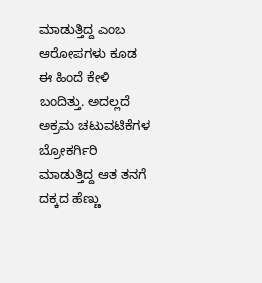ಮಾಡುತ್ತಿದ್ದ ಎಂಬ ಆರೋಪಗಳು ಕೂಡ ಈ ಹಿಂದೆ ಕೇಳಿ ಬಂದಿತ್ತು. ಅದಲ್ಲದೆ ಅಕ್ರಮ ಚಟುವಟಿಕೆಗಳ ಬ್ರೋಕರ್ಗಿರಿ ಮಾಡುತ್ತಿದ್ದ ಆತ ತನಗೆ ದಕ್ಕದ ಹೆಣ್ಣು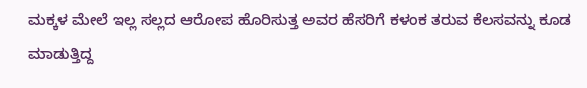ಮಕ್ಕಳ ಮೇಲೆ ಇಲ್ಲ ಸಲ್ಲದ ಆರೋಪ ಹೊರಿಸುತ್ತ ಅವರ ಹೆಸರಿಗೆ ಕಳಂಕ ತರುವ ಕೆಲಸವನ್ನು ಕೂಡ ಮಾಡುತ್ತಿದ್ದ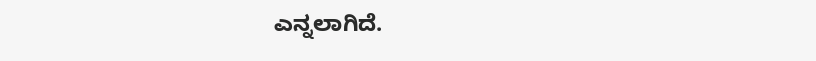ಎನ್ನಲಾಗಿದೆ.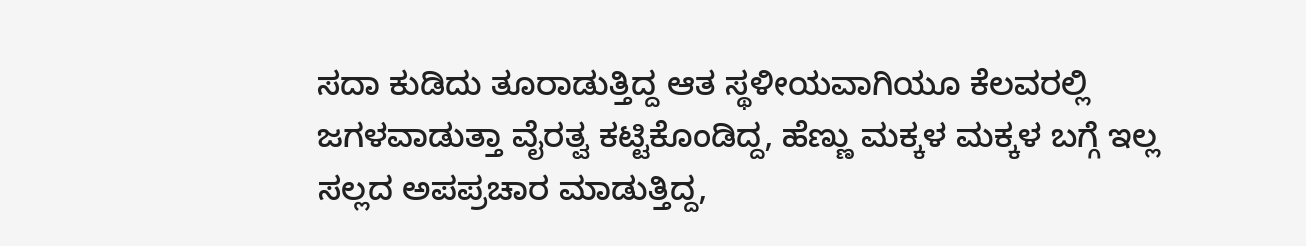ಸದಾ ಕುಡಿದು ತೂರಾಡುತ್ತಿದ್ದ ಆತ ಸ್ಥಳೀಯವಾಗಿಯೂ ಕೆಲವರಲ್ಲಿ ಜಗಳವಾಡುತ್ತಾ ವೈರತ್ವ ಕಟ್ಟಿಕೊಂಡಿದ್ದ, ಹೆಣ್ಣು ಮಕ್ಕಳ ಮಕ್ಕಳ ಬಗ್ಗೆ ಇಲ್ಲ ಸಲ್ಲದ ಅಪಪ್ರಚಾರ ಮಾಡುತ್ತಿದ್ದ,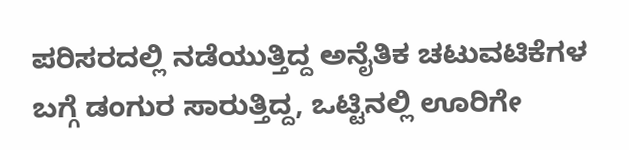ಪರಿಸರದಲ್ಲಿ ನಡೆಯುತ್ತಿದ್ದ ಅನೈತಿಕ ಚಟುವಟಿಕೆಗಳ ಬಗ್ಗೆ ಡಂಗುರ ಸಾರುತ್ತಿದ್ದ, ಒಟ್ಟಿನಲ್ಲಿ ಊರಿಗೇ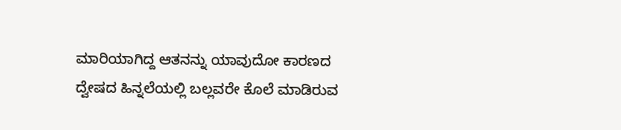ಮಾರಿಯಾಗಿದ್ದ ಆತನನ್ನು ಯಾವುದೋ ಕಾರಣದ ದ್ವೇಷದ ಹಿನ್ನಲೆಯಲ್ಲಿ ಬಲ್ಲವರೇ ಕೊಲೆ ಮಾಡಿರುವ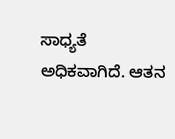ಸಾಧ್ಯತೆ ಅಧಿಕವಾಗಿದೆ. ಆತನ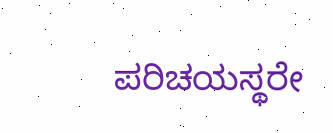ಪರಿಚಯಸ್ಥರೇ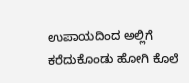ಉಪಾಯದಿಂದ ಅಲ್ಲಿಗೆ ಕರೆದುಕೊಂಡು ಹೋಗಿ ಕೊಲೆ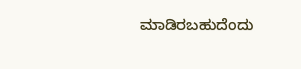ಮಾಡಿರಬಹುದೆಂದು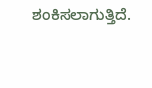ಶಂಕಿಸಲಾಗುತ್ತಿದೆ.